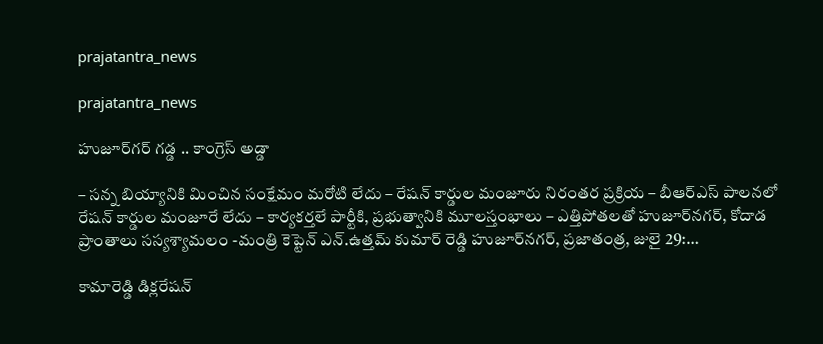prajatantra_news

prajatantra_news

హుజూర్‌గర్‌ గడ్డ .. కాంగ్రెస్‌ అడ్డా

– సన్న బియ్యానికి మించిన సంక్షేమం మరోటి లేదు – రేషన్‌ కార్డుల మంజూరు నిరంతర ప్రక్రియ – బీఆర్‌ఎస్‌ పాలనలో రేషన్‌ కార్డుల మంజూరే లేదు – కార్యకర్తలే పార్టీకి, ప్రభుత్వానికి మూలస్తంభాలు – ఎత్తిపోతలతో హుజూర్‌నగర్‌, కోదాడ ప్రాంతాలు సస్యశ్యామలం -మంత్రి కెప్టెన్‌ ఎన్‌.ఉత్తమ్‌ కుమార్‌ రెడ్డి హుజూర్‌నగర్‌, ప్రజాతంత్ర, జులై 29:…

కామారెడ్డి డిక్లరేషన్‌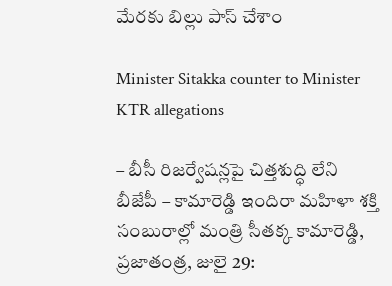మేరకు బిల్లు పాస్‌ చేశాం

Minister Sitakka counter to Minister KTR allegations

– బీసీ రిజర్వేషన్లపై చిత్తశుద్ధి లేని బీజేపీ – కామారెడ్డి ఇందిరా మహిళా శక్తి సంబురాల్లో మంత్రి సీతక్క కామారెడ్డి, ప్రజాతంత్ర, జులై 29: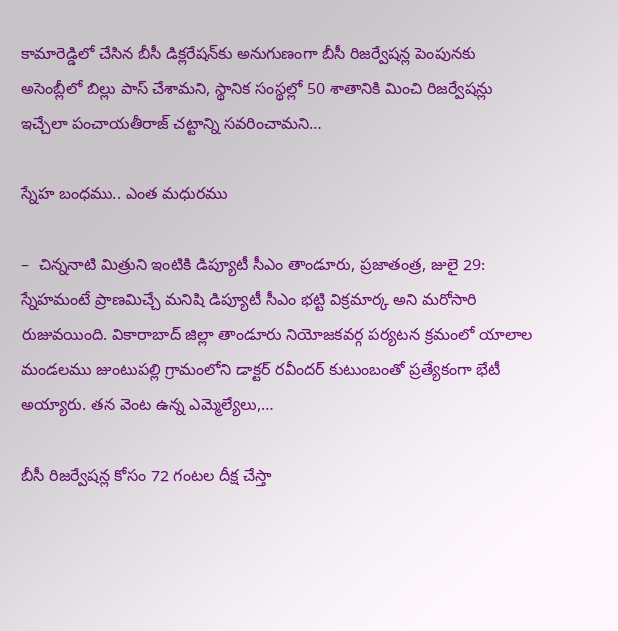కామారెడ్డిలో చేసిన బీసీ డిక్లరేషన్‌కు అనుగుణంగా బీసీ రిజర్వేషన్ల పెంపునకు అసెంబ్లీలో బిల్లు పాస్‌ చేశామని, స్థానిక సంస్థల్లో 50 శాతానికి మించి రిజర్వేషన్లు ఇచ్చేలా పంచాయతీరాజ్‌ చట్టాన్ని సవరించామని…

స్నేహ బంధము.. ఎంత మధురము

–  చిన్ననాటి మిత్రుని ఇంటికి డిప్యూటీ సీఎం తాండూరు, ప్రజాతంత్ర, జులై 29: స్నేహమంటే ప్రాణమిచ్చే మనిషి డిప్యూటీ సీఎం భట్టి విక్రమార్క అని మరోసారి రుజువయింది. వికారాబాద్‌ జిల్లా తాండూరు నియోజకవర్గ పర్యటన క్రమంలో యాలాల మండలము జుంటుపల్లి గ్రామంలోని డాక్టర్‌ రవీందర్‌ కుటుంబంతో ప్రత్యేకంగా భేటీ అయ్యారు. తన వెంట ఉన్న ఎమ్మెల్యేలు,…

బీసీ రిజర్వేషన్ల కోసం 72 గంటల దీక్ష చేస్తా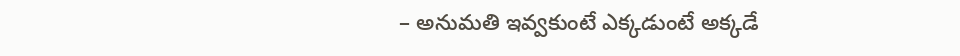– అనుమతి ఇవ్వకుంటే ఎక్కడుంటే అక్కడే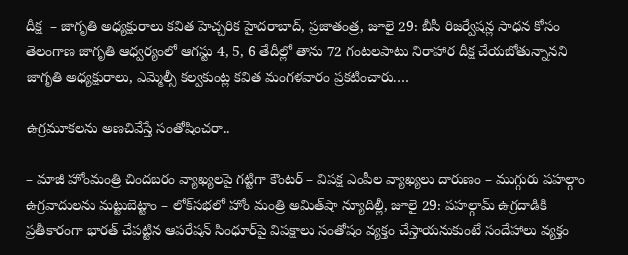దీక్ష  – జాగృతి అధ్యక్షురాలు కవిత హెచ్చరిక హైదరాబాద్‌, ప్రజాతంత్ర, జూలై 29: బీసీ రిజర్వేషన్ల సాధన కోసం తెలంగాణ జాగృతి ఆధ్వర్యంలో ఆగస్టు 4, 5, 6 తేదీల్లో తాను 72 గంటలపాటు నిరాహార దీక్ష చేయబోతున్నానని జాగృతి అధ్యక్షురాలు, ఎమ్మెల్సీ కల్వకుంట్ల కవిత మంగళవారం ప్రకటించారు.…

ఉగ్రమూకలను అణచివేస్తే సంతోషించరా..

– మాజీ హోంమంత్రి చిందబరం వ్యాఖ్యలపై గట్టిగా కౌంటర్‌ – విపక్ష ఎంపీల వ్యాఖ్యలు దారుణం – ముగ్గురు పహల్గాం ఉగ్రవాదులను మట్టుబెట్టాం – లోక్‌సభలో హోం మంత్రి అమిత్‌షా న్యూదిల్లీ, జూలై 29: పహల్గామ్‌ ఉగ్రదాడికి ప్రతీకారంగా భారత్‌ చేపట్టిన ఆపరేషన్‌ సింధూర్‌పై విపక్షాలు సంతోషం వ్యక్తం చేస్తాయనుకుంటే సందేహాలు వ్యక్తం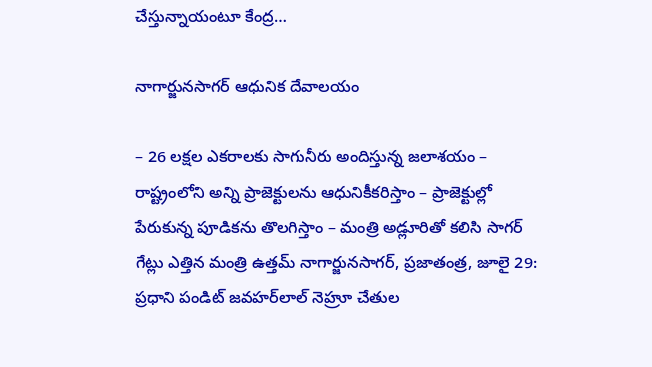చేస్తున్నాయంటూ కేంద్ర…

నాగార్జునసాగర్‌ ఆధునిక దేవాలయం

– 26 లక్షల ఎకరాలకు సాగునీరు అందిస్తున్న జలాశయం – రాష్ట్రంలోని అన్ని ప్రాజెక్టులను ఆధునికీకరిస్తాం – ప్రాజెక్టుల్లో పేరుకున్న పూడికను తొలగిస్తాం – మంత్రి అడ్లూరితో కలిసి సాగర్‌ గేట్లు ఎత్తిన మంత్రి ఉత్తమ్‌ నాగార్జునసాగర్‌, ప్రజాతంత్ర, జూలై 29: ప్రధాని పండిట్‌ జవహర్‌లాల్‌ నెహ్రూ చేతుల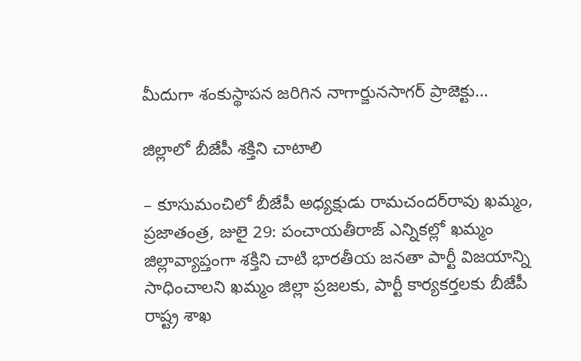మీదుగా శంకుస్థాపన జరిగిన నాగార్జునసాగర్‌ ప్రాజెక్టు…

జిల్లాలో బీజేపీ శక్తిని చాటాలి

– కూసుమంచిలో బీజేపీ అధ్యక్షుడు రామచందర్‌రావు ఖమ్మం, ప్రజాతంత్ర, జులై 29: పంచాయతీరాజ్‌ ఎన్నికల్లో ఖమ్మం జిల్లావ్యాప్తంగా శక్తిని చాటి భారతీయ జనతా పార్టీ విజయాన్ని సాధించాలని ఖమ్మం జిల్లా ప్రజలకు, పార్టీ కార్యకర్తలకు బీజేపీ రాష్ట్ర శాఖ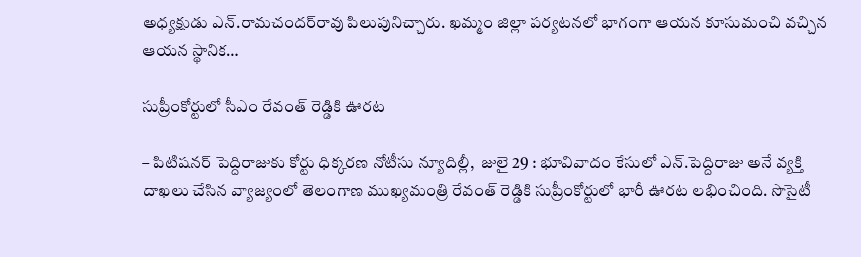అధ్యక్షుడు ఎన్‌.రామచందర్‌రావు పిలుపునిచ్చారు. ఖమ్మం జిల్లా పర్యటనలో భాగంగా ఆయన కూసుమంచి వచ్చిన ఆయన స్థానిక…

సుప్రీంకోర్టులో సీఎం రేవంత్‌ రెడ్డికి ఊరట

– పిటిషనర్‌ పెద్దిరాజుకు కోర్టు ధిక్కరణ నోటీసు న్యూదిల్లీ,  జులై 29 : భూవివాదం కేసులో ఎన్‌.పెద్దిరాజు అనే వ్యక్తి దాఖలు చేసిన వ్యాజ్యంలో తెలంగాణ ముఖ్యమంత్రి రేవంత్‌ రెడ్డికి సుప్రీంకోర్టులో భారీ ఊరట లభించింది. సొసైటీ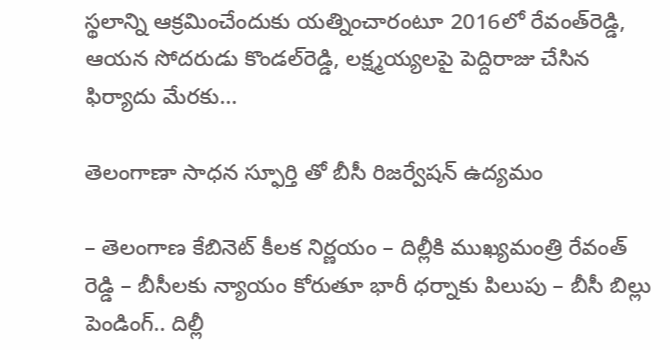స్థలాన్ని ఆక్రమించేందుకు యత్నించారంటూ 2016లో రేవంత్‌రెడ్డి, ఆయన సోదరుడు కొండల్‌రెడ్డి, లక్ష్మయ్యలపై పెద్దిరాజు చేసిన ఫిర్యాదు మేరకు…

తెలంగాణా సాధన స్ఫూర్తి తో బీసీ రిజర్వేషన్ ఉద్యమం

– తెలంగాణ కేబినెట్ కీలక నిర్ణయం – దిల్లీకి ముఖ్యమంత్రి రేవంత్ రెడ్డి – బీసీలకు న్యాయం కోరుతూ భారీ ధర్నాకు పిలుపు – బీసీ బిల్లు పెండింగ్‌.. దిల్లీ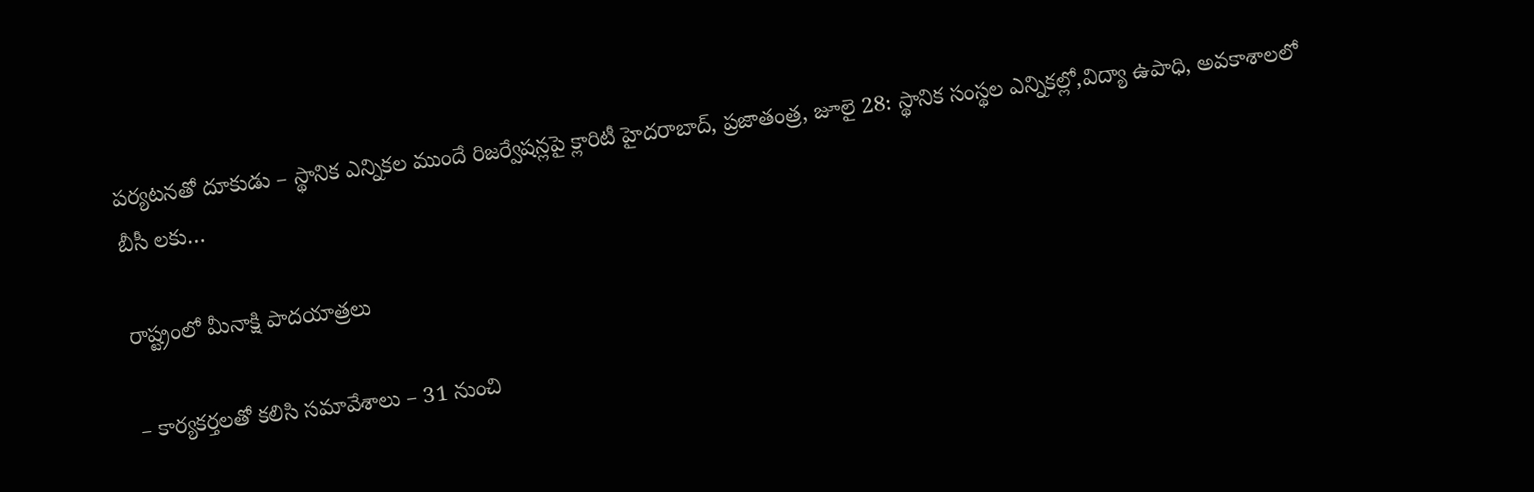పర్యటనతో దూకుడు – స్థానిక ఎన్నికల ముందే రిజర్వేషన్లపై క్లారిటీ హైద‌రాబాద్‌, ప్ర‌జాతంత్ర‌, జూలై 28: స్థానిక సంస్థల ఎన్నికల్లో,విద్యా ఉపాధి, అవకాశాలలో బీసీ లకు…

రాష్ట్రంలో మీనాక్షి పాదయాత్రలు

– కార్యకర్తలతో కలిసి సమావేశాలు – 31 నుంచి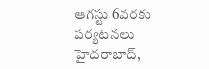ఆగస్టు 6వరకు పర్యటనలు హైదరాబాద్‌,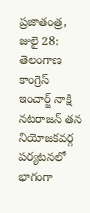ప్రజాతంత్ర, జులై 28: తెలంగాణ కాంగ్రెస్‌ ఇం‌చార్జ్ ‌నాక్షి నటరాజన్‌ ‌తన నియోజకవర్గ పర్యటనలో భాగంగా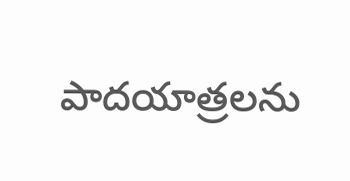పాదయాత్రలను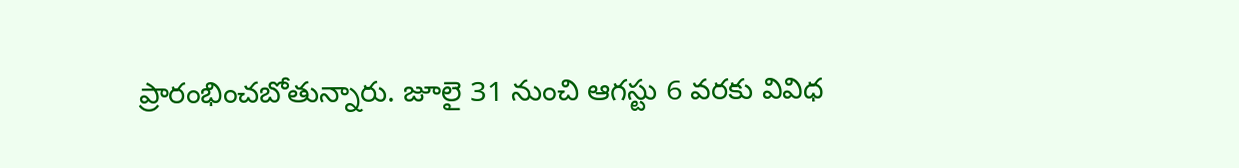ప్రారంభించబోతున్నారు. జూలై 31 నుంచి ఆగస్టు 6 వరకు వివిధ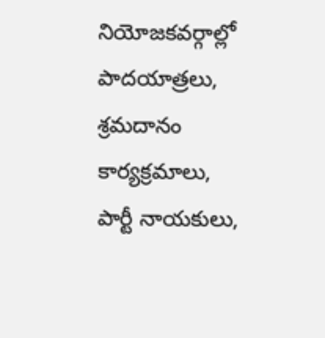నియోజకవర్గాల్లో పాదయాత్రలు, శ్రమదానం కార్యక్రమాలు, పార్టీ నాయకులు,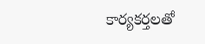కార్యకర్తలతో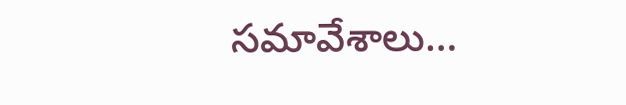సమావేశాలు…